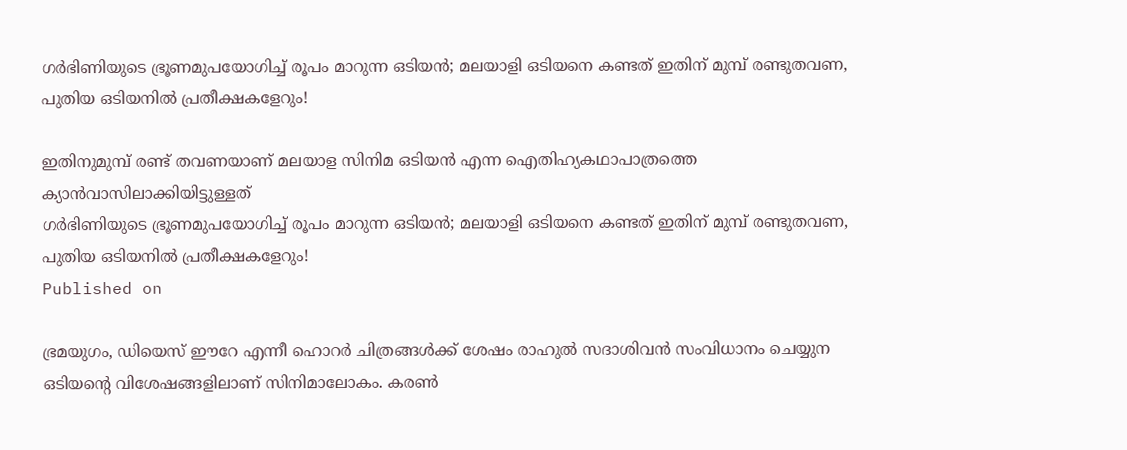ഗർഭിണിയുടെ ഭ്രൂണമുപയോഗിച്ച് രൂപം മാറുന്ന ഒടിയൻ; മലയാളി ഒടിയനെ കണ്ടത് ഇതിന് മുമ്പ് രണ്ടുതവണ, പുതിയ ഒടിയനിൽ പ്രതീക്ഷകളേറും!

ഇതിനുമുമ്പ് രണ്ട് തവണയാണ് മലയാള സിനിമ ഒടിയൻ എന്ന ഐതിഹ്യകഥാപാത്രത്തെ ക്യാൻവാസിലാക്കിയിട്ടുള്ളത്
ഗർഭിണിയുടെ ഭ്രൂണമുപയോഗിച്ച് രൂപം മാറുന്ന ഒടിയൻ; മലയാളി ഒടിയനെ കണ്ടത് ഇതിന് മുമ്പ് രണ്ടുതവണ, പുതിയ ഒടിയനിൽ പ്രതീക്ഷകളേറും!
Published on

ഭ്രമയുഗം, ഡിയെസ് ഈറേ എന്നീ ഹൊറർ ചിത്രങ്ങൾക്ക് ശേഷം രാഹുല്‍ സദാശിവൻ സംവിധാനം ചെയ്യുന ഒടിയന്റെ വിശേഷങ്ങളിലാണ് സിനിമാലോകം. കരൺ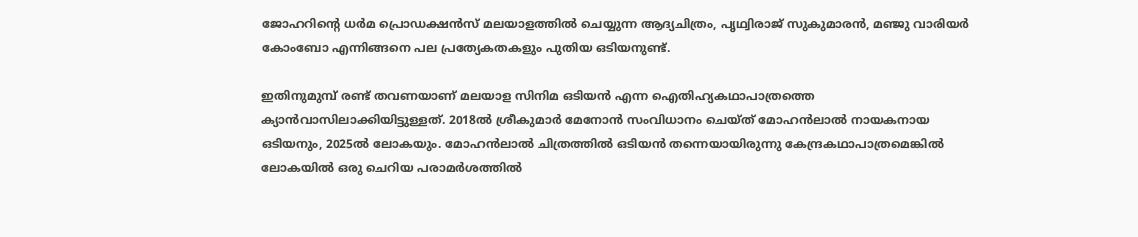ജോഹറിന്റെ ധർമ പ്രൊഡക്ഷൻസ് മലയാളത്തിൽ ചെയ്യുന്ന ആദ്യചിത്രം, പൃഥ്വിരാജ് സുകുമാരൻ, മഞ്ജു വാരിയർ കോംബോ എന്നിങ്ങനെ പല പ്രത്യേകതകളും പുതിയ ഒടിയനുണ്ട്.

ഇതിനുമുമ്പ് രണ്ട് തവണയാണ് മലയാള സിനിമ ഒടിയൻ എന്ന ഐതിഹ്യകഥാപാത്രത്തെ ക്യാൻവാസിലാക്കിയിട്ടുള്ളത്. 2018ൽ ശ്രീകുമാർ മേനോൻ സംവിധാനം ചെയ്ത് മോഹൻലാൽ നായകനായ ഒടിയനും, 2025ൽ ലോകയും. മോഹൻലാൽ ചിത്രത്തിൽ ഒടിയൻ തന്നെയായിരുന്നു കേന്ദ്രകഥാപാത്രമെങ്കിൽ ലോകയിൽ ഒരു ചെറിയ പരാമർശത്തിൽ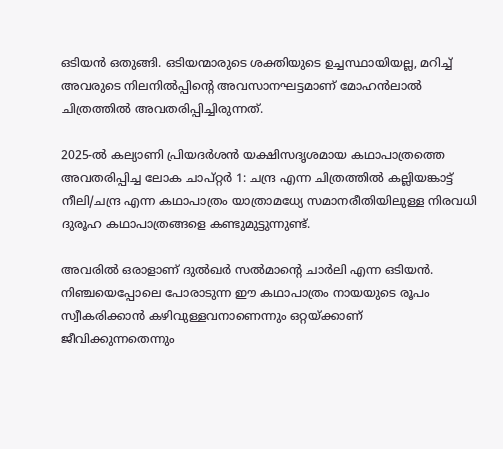ഒടിയൻ ഒതുങ്ങി. ഒടിയന്മാരുടെ ശക്തിയുടെ ഉച്ചസ്ഥായിയല്ല, മറിച്ച് അവരുടെ നിലനിൽപ്പിന്റെ അവസാനഘട്ടമാണ് മോഹൻലാൽ ചിത്രത്തിൽ അവതരിപ്പിച്ചിരുന്നത്.

2025-ൽ കല്യാണി പ്രിയദർശൻ യക്ഷിസദൃശമായ കഥാപാത്രത്തെ അവതരിപ്പിച്ച ലോക ചാപ്റ്റർ 1: ചന്ദ്ര എന്ന ചിത്രത്തിൽ കല്ലിയങ്കാട്ട് നീലി/ചന്ദ്ര എന്ന കഥാപാത്രം യാത്രാമധ്യേ സമാനരീതിയിലുള്ള നിരവധി ദുരൂഹ കഥാപാത്രങ്ങളെ കണ്ടുമുട്ടുന്നുണ്ട്.

അവരിൽ ഒരാളാണ് ദുൽഖർ സൽമാന്റെ ചാർലി എന്ന ഒടിയൻ. നിഞ്ചയെപ്പോലെ പോരാടുന്ന ഈ കഥാപാത്രം നായയുടെ രൂപം സ്വീകരിക്കാൻ കഴിവുള്ളവനാണെന്നും ഒറ്റയ്ക്കാണ് ജീവിക്കുന്നതെന്നും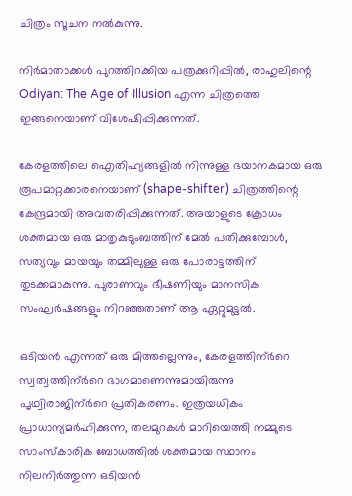ചിത്രം സൂചന നൽകുന്നു.

നിർമാതാക്കൾ പുറത്തിറക്കിയ പത്രക്കുറിപ്പിൽ, രാഹുലിന്റെ Odiyan: The Age of Illusion എന്ന ചിത്രത്തെ ഇങ്ങനെയാണ് വിശേഷിപ്പിക്കുന്നത്.

കേരളത്തിലെ ഐതിഹ്യങ്ങളിൽ നിന്നുള്ള ഭയാനകമായ ഒരു രൂപമാറ്റക്കാരനെയാണ് (shape-shifter) ചിത്രത്തിന്റെ കേന്ദ്രമായി അവതരിപ്പിക്കുന്നത്. അയാളുടെ ക്രോധം ശക്തമായ ഒരു മാതൃകുടുംബത്തിന് മേൽ പതിക്കുമ്പോൾ, സത്യവും മായയും തമ്മിലുള്ള ഒരു പോരാട്ടത്തിന് തുടക്കമാകുന്നു. പുരാണവും ഭീഷണിയും മാനസിക സംഘർഷങ്ങളും നിറഞ്ഞതാണ് ആ ഏറ്റുമുട്ടൽ.

ഒടിയൻ എന്നത് ഒരു മിത്തല്ലെന്നും, കേരളത്തിന്ർറെ സ്വത്വത്തിന്ർറെ ഭാഗമാണെന്നുമായിരുന്നു പൃഥ്വിരാജിന്ർറെ പ്രതികരണം. ഇത്രയധികം പ്രാധാന്യമർഹിക്കുന്ന, തലമുറകൾ മാറിയെത്തി നമ്മുടെ സാംസ്കാരിക ബോധത്തിൽ ശക്തമായ സ്ഥാനം നിലനിർത്തുന്ന ഒടിയൻ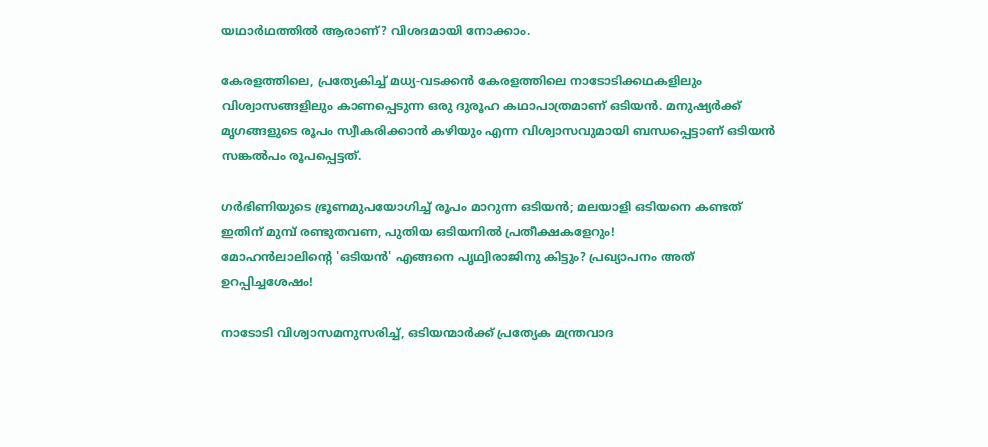യഥാർഥത്തിൽ ആരാണ്? വിശദമായി നോക്കാം.

കേരളത്തിലെ, പ്രത്യേകിച്ച് മധ്യ-വടക്കൻ കേരളത്തിലെ നാടോടിക്കഥകളിലും വിശ്വാസങ്ങളിലും കാണപ്പെടുന്ന ഒരു ദുരൂഹ കഥാപാത്രമാണ് ഒടിയൻ. മനുഷ്യർക്ക് മൃഗങ്ങളുടെ രൂപം സ്വീകരിക്കാൻ കഴിയും എന്ന വിശ്വാസവുമായി ബന്ധപ്പെട്ടാണ് ഒടിയൻ സങ്കൽപം രൂപപ്പെട്ടത്.

ഗർഭിണിയുടെ ഭ്രൂണമുപയോഗിച്ച് രൂപം മാറുന്ന ഒടിയൻ; മലയാളി ഒടിയനെ കണ്ടത് ഇതിന് മുമ്പ് രണ്ടുതവണ, പുതിയ ഒടിയനിൽ പ്രതീക്ഷകളേറും!
മോഹൻലാലിന്റെ 'ഒടിയൻ' എങ്ങനെ പൃഥ്വിരാജിനു കിട്ടും? പ്രഖ്യാപനം അത് ഉറപ്പിച്ചശേഷം!

നാടോടി വിശ്വാസമനുസരിച്ച്, ഒടിയന്മാർക്ക് പ്രത്യേക മന്ത്രവാദ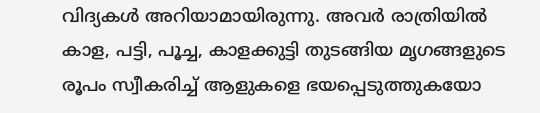വിദ്യകൾ അറിയാമായിരുന്നു. അവർ രാത്രിയിൽ കാള, പട്ടി, പൂച്ച, കാളക്കുട്ടി തുടങ്ങിയ മൃഗങ്ങളുടെ രൂപം സ്വീകരിച്ച് ആളുകളെ ഭയപ്പെടുത്തുകയോ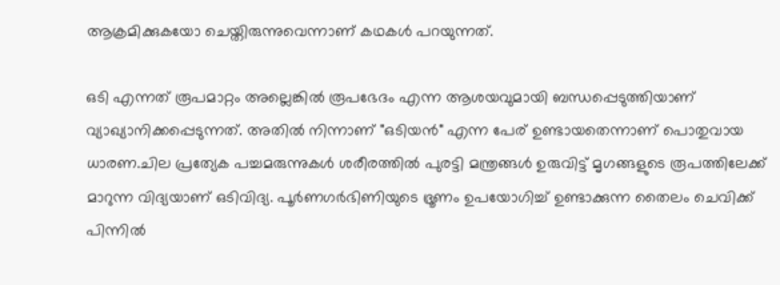ആക്രമിക്കുകയോ ചെയ്തിരുന്നുവെന്നാണ് കഥകൾ പറയുന്നത്.

ഒടി എന്നത് രൂപമാറ്റം അല്ലെങ്കിൽ രൂപഭേദം എന്ന ആശയവുമായി ബന്ധപ്പെടുത്തിയാണ് വ്യാഖ്യാനിക്കപ്പെടുന്നത്. അതിൽ നിന്നാണ് "ഒടിയൻ" എന്ന പേര് ഉണ്ടായതെന്നാണ് പൊതുവായ ധാരണ.ചില പ്രത്യേക പച്ചമരുന്നുകൾ ശരീരത്തിൽ പുരട്ടി മന്ത്രങ്ങൾ ഉരുവിട്ട് മൃഗങ്ങളുടെ രൂപത്തിലേക്ക് മാറുന്ന വിദ്യയാണ് ഒടിവിദ്യ. പൂർണഗർഭിണിയുടെ ഭ്രൂണം ഉപയോഗിച്ച് ഉണ്ടാക്കുന്ന തൈലം ചെവിക്ക് പിന്നിൽ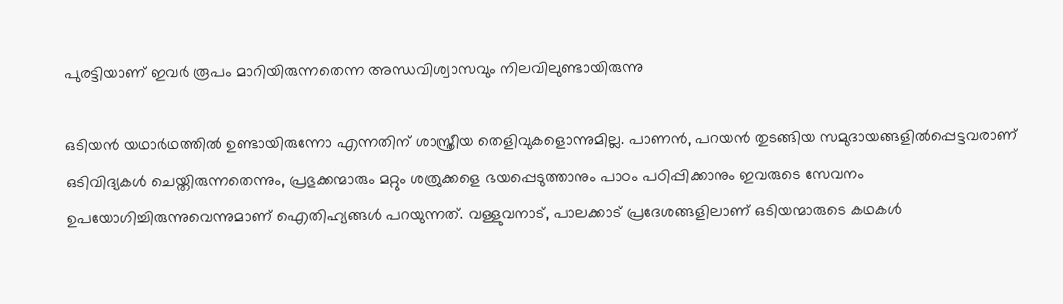പുരട്ടിയാണ് ഇവർ രൂപം മാറിയിരുന്നതെന്ന അന്ധവിശ്വാസവും നിലവിലുണ്ടായിരുന്നു

ഒടിയൻ യഥാർഥത്തിൽ ഉണ്ടായിരുന്നോ എന്നതിന് ശാസ്ത്രീയ തെളിവുകളൊന്നുമില്ല. പാണൻ, പറയൻ തുടങ്ങിയ സമുദായങ്ങളിൽപ്പെട്ടവരാണ് ഒടിവിദ്യകൾ ചെയ്തിരുന്നതെന്നും, പ്രഭുക്കന്മാരും മറ്റും ശത്രുക്കളെ ഭയപ്പെടുത്താനും പാഠം പഠിപ്പിക്കാനും ഇവരുടെ സേവനം ഉപയോഗിച്ചിരുന്നുവെന്നുമാണ് ഐതിഹ്യങ്ങൾ പറയുന്നത്. വള്ളുവനാട്, പാലക്കാട് പ്രദേശങ്ങളിലാണ് ഒടിയന്മാരുടെ കഥകൾ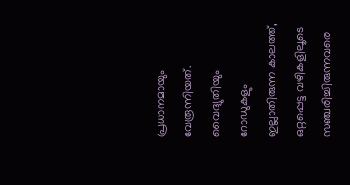പ്രധാനമായും വേരൂന്നിയത്. വൈദ്യുതിയും റോഡുകളും ഇല്ലാതിരുന്ന കാലത്ത്, ഒറ്റപ്പെട്ട വഴികളിലൂടെ സഞ്ചരിച്ചിരുന്നവരെ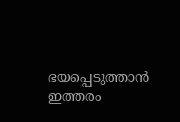ഭയപ്പെടുത്താൻ ഇത്തരം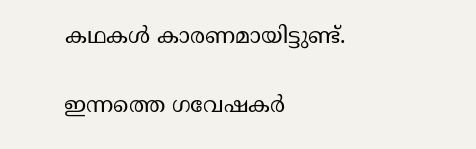കഥകൾ കാരണമായിട്ടുണ്ട്.

ഇന്നത്തെ ഗവേഷകർ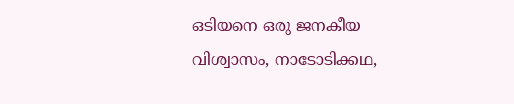ഒടിയനെ ഒരു ജനകീയ വിശ്വാസം, നാടോടിക്കഥ,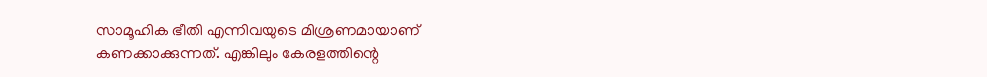സാമൂഹിക ഭീതി എന്നിവയുടെ മിശ്രണമായാണ് കണക്കാക്കുന്നത്. എങ്കിലും കേരളത്തിന്റെ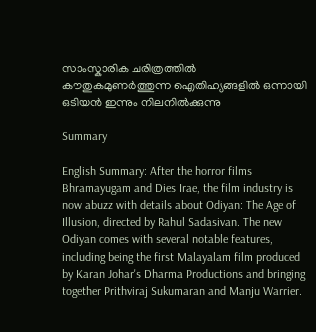സാംസ്കാരിക ചരിത്രത്തിൽ കൗതുകമുണർത്തുന്ന ഐതിഹ്യങ്ങളിൽ ഒന്നായി ഒടിയൻ ഇന്നും നിലനിൽക്കുന്നു

Summary

English Summary: After the horror films Bhramayugam and Dies Irae, the film industry is now abuzz with details about Odiyan: The Age of Illusion, directed by Rahul Sadasivan. The new Odiyan comes with several notable features, including being the first Malayalam film produced by Karan Johar's Dharma Productions and bringing together Prithviraj Sukumaran and Manju Warrier.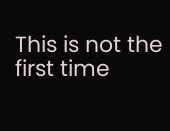This is not the first time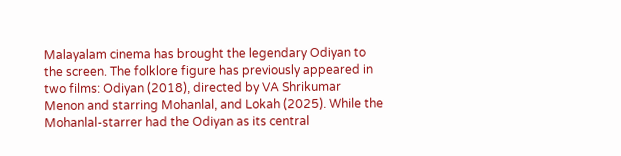Malayalam cinema has brought the legendary Odiyan to the screen. The folklore figure has previously appeared in two films: Odiyan (2018), directed by VA Shrikumar Menon and starring Mohanlal, and Lokah (2025). While the Mohanlal-starrer had the Odiyan as its central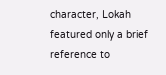character, Lokah featured only a brief reference to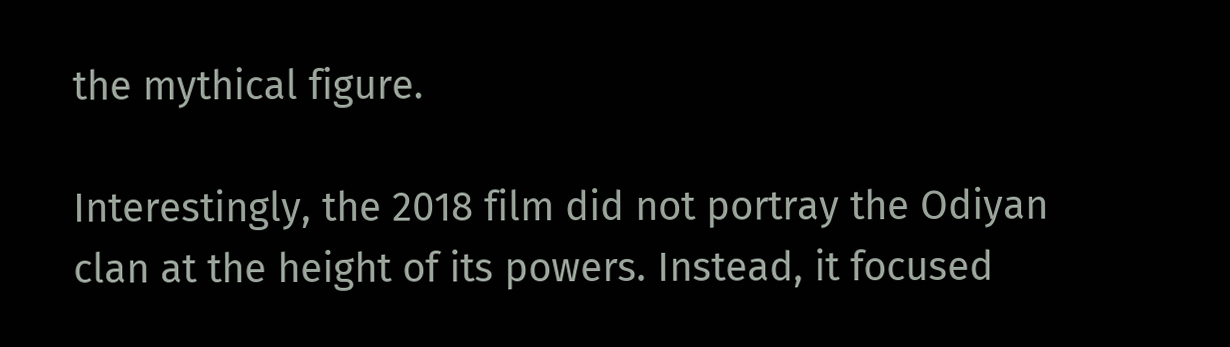the mythical figure.

Interestingly, the 2018 film did not portray the Odiyan clan at the height of its powers. Instead, it focused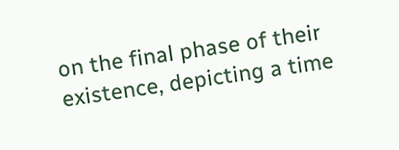on the final phase of their existence, depicting a time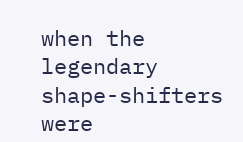when the legendary shape-shifters were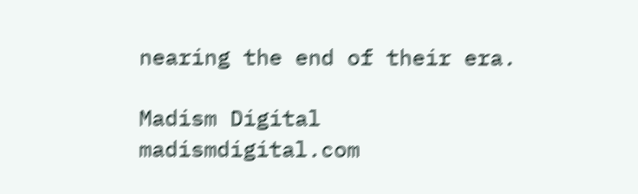nearing the end of their era.

Madism Digital
madismdigital.com